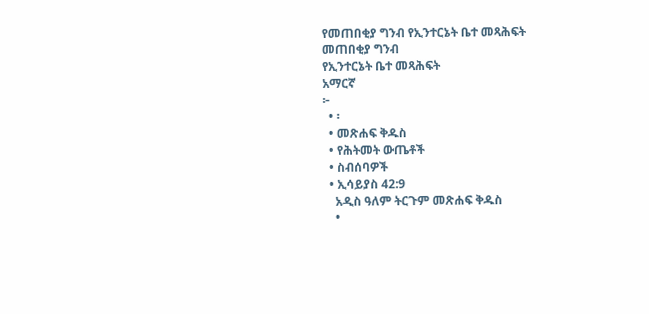የመጠበቂያ ግንብ የኢንተርኔት ቤተ መጻሕፍት
መጠበቂያ ግንብ
የኢንተርኔት ቤተ መጻሕፍት
አማርኛ
፦
  • ፡
  • መጽሐፍ ቅዱስ
  • የሕትመት ውጤቶች
  • ስብሰባዎች
  • ኢሳይያስ 42:9
    አዲስ ዓለም ትርጉም መጽሐፍ ቅዱስ
    •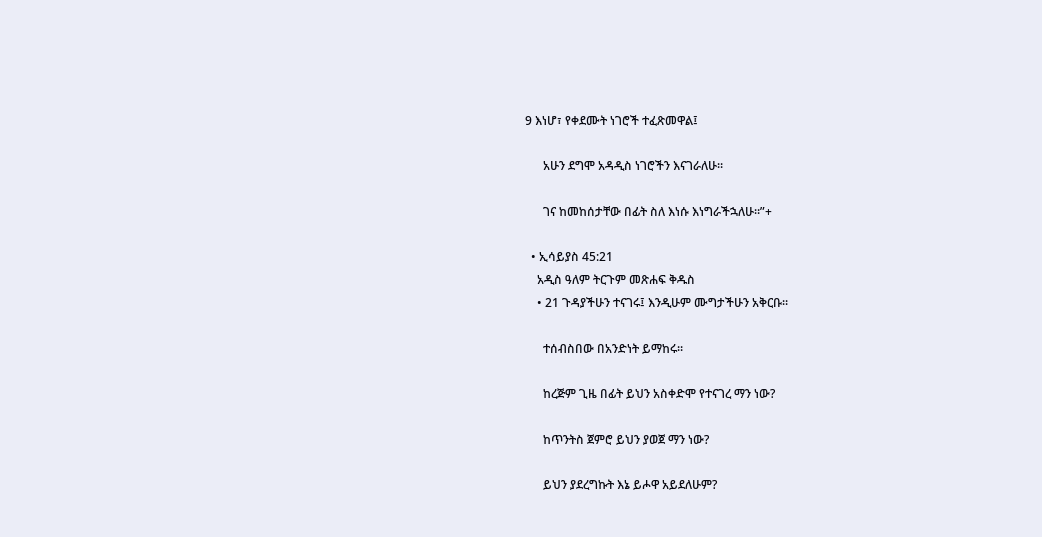9 እነሆ፣ የቀደሙት ነገሮች ተፈጽመዋል፤

      አሁን ደግሞ አዳዲስ ነገሮችን እናገራለሁ።

      ገና ከመከሰታቸው በፊት ስለ እነሱ እነግራችኋለሁ።”+

  • ኢሳይያስ 45:21
    አዲስ ዓለም ትርጉም መጽሐፍ ቅዱስ
    • 21 ጉዳያችሁን ተናገሩ፤ እንዲሁም ሙግታችሁን አቅርቡ።

      ተሰብስበው በአንድነት ይማከሩ።

      ከረጅም ጊዜ በፊት ይህን አስቀድሞ የተናገረ ማን ነው?

      ከጥንትስ ጀምሮ ይህን ያወጀ ማን ነው?

      ይህን ያደረግኩት እኔ ይሖዋ አይደለሁም?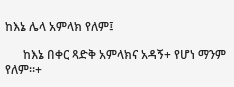ከእኔ ሌላ አምላክ የለም፤

      ከእኔ በቀር ጻድቅ አምላክና አዳኝ+ የሆነ ማንም የለም።+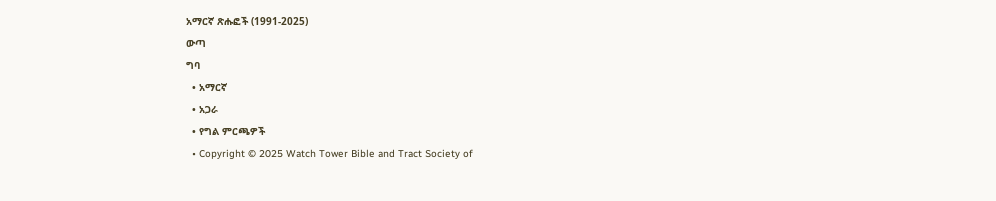አማርኛ ጽሑፎች (1991-2025)
ውጣ
ግባ
  • አማርኛ
  • አጋራ
  • የግል ምርጫዎች
  • Copyright © 2025 Watch Tower Bible and Tract Society of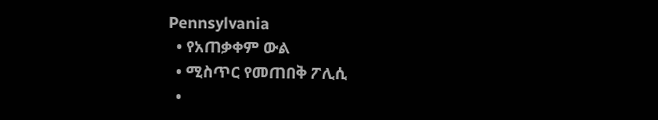Pennsylvania
  • የአጠቃቀም ውል
  • ሚስጥር የመጠበቅ ፖሊሲ
  •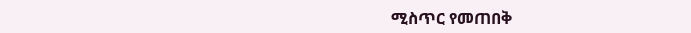ሚስጥር የመጠበቅ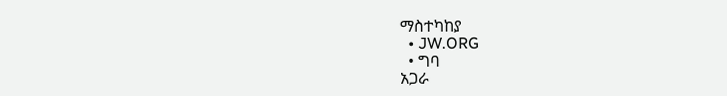ማስተካከያ
  • JW.ORG
  • ግባ
አጋራ